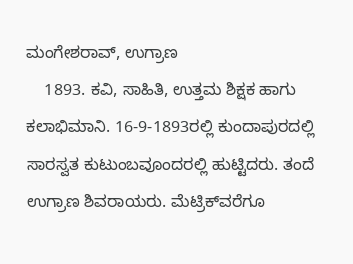ಮಂಗೇಶರಾವ್, ಉಗ್ರಾಣ
    1893. ಕವಿ, ಸಾಹಿತಿ, ಉತ್ತಮ ಶಿಕ್ಷಕ ಹಾಗು ಕಲಾಭಿಮಾನಿ. 16-9-1893ರಲ್ಲಿ ಕುಂದಾಪುರದಲ್ಲಿ ಸಾರಸ್ವತ ಕುಟುಂಬವೂಂದರಲ್ಲಿ ಹುಟ್ಟಿದರು. ತಂದೆ ಉಗ್ರಾಣ ಶಿವರಾಯರು. ಮೆಟ್ರಿಕ್‍ವರೆಗೂ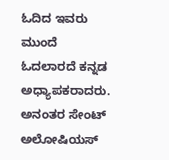ಓದಿದ ಇವರು ಮುಂದೆ ಓದಲಾರದೆ ಕನ್ನಡ ಅಧ್ಯಾಪಕರಾದರು. ಅನಂತರ ಸೇಂಟ್ ಅಲೋಷಿಯಸ್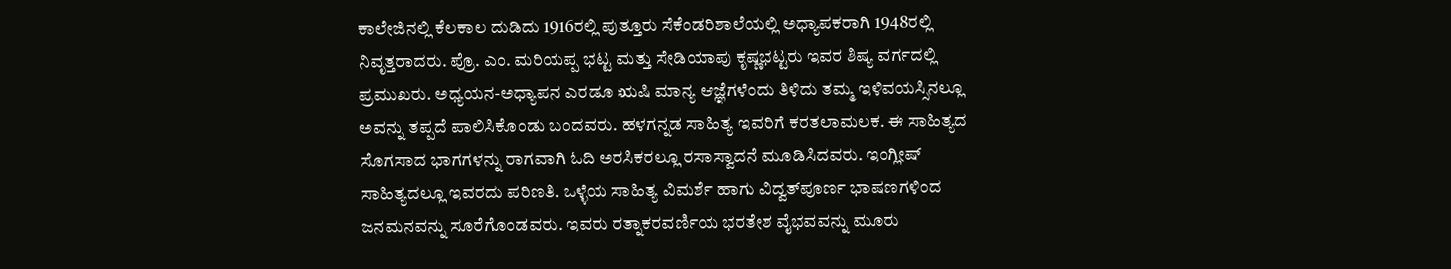ಕಾಲೇಜಿನಲ್ಲಿ ಕೆಲಕಾಲ ದುಡಿದು 1916ರಲ್ಲಿ ಪುತ್ತೂರು ಸೆಕೆಂಡರಿಶಾಲೆಯಲ್ಲಿ ಅಧ್ಯಾಪಕರಾಗಿ 1948ರಲ್ಲಿ ನಿವೃತ್ತರಾದರು. ಪ್ರೊ. ಎಂ. ಮರಿಯಪ್ಪ ಭಟ್ಟ ಮತ್ತು ಸೇಡಿಯಾಪು ಕೃಷ್ಣಭಟ್ಟರು ಇವರ ಶಿಷ್ಯ ವರ್ಗದಲ್ಲಿ ಪ್ರಮುಖರು. ಅಧ್ಯಯನ-ಅಧ್ಯಾಪನ ಎರಡೂ ಋಷಿ ಮಾನ್ಯ ಆಜ್ಞೆಗಳೆಂದು ತಿಳಿದು ತಮ್ಮ ಇಳಿವಯಸ್ಸಿನಲ್ಲೂ ಅವನ್ನು ತಪ್ಪದೆ ಪಾಲಿಸಿಕೊಂಡು ಬಂದವರು. ಹಳಗನ್ನಡ ಸಾಹಿತ್ಯ ಇವರಿಗೆ ಕರತಲಾಮಲಕ. ಈ ಸಾಹಿತ್ಯದ ಸೊಗಸಾದ ಭಾಗಗಳನ್ನು ರಾಗವಾಗಿ ಓದಿ ಅರಸಿಕರಲ್ಲೂ ರಸಾಸ್ವಾದನೆ ಮೂಡಿಸಿದವರು. ಇಂಗ್ಲೀಷ್ ಸಾಹಿತ್ಯದಲ್ಲೂ ಇವರದು ಪರಿಣತಿ. ಒಳ್ಳೆಯ ಸಾಹಿತ್ಯ ವಿಮರ್ಶೆ ಹಾಗು ವಿದ್ವತ್‍ಪೂರ್ಣ ಭಾಷಣಗಳಿಂದ ಜನಮನವನ್ನು ಸೂರೆಗೊಂಡವರು. ಇವರು ರತ್ನಾಕರವರ್ಣಿಯ ಭರತೇಶ ವೈಭವವನ್ನು ಮೂರು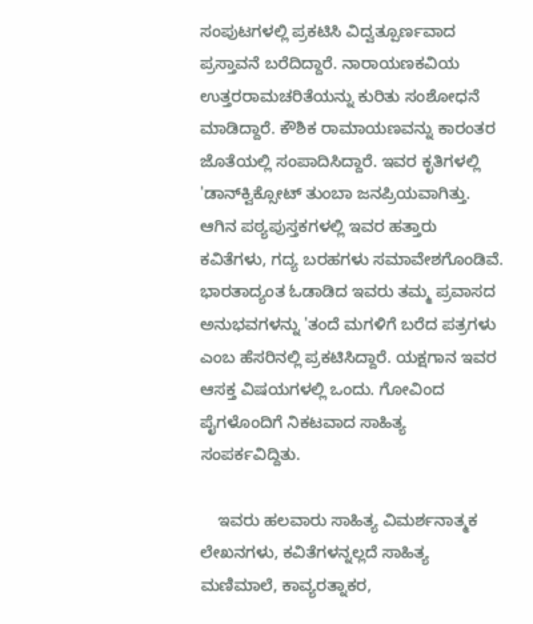ಸಂಪುಟಗಳಲ್ಲಿ ಪ್ರಕಟಿಸಿ ವಿದ್ವತ್ಪೂರ್ಣವಾದ ಪ್ರಸ್ತಾವನೆ ಬರೆದಿದ್ದಾರೆ. ನಾರಾಯಣಕವಿಯ ಉತ್ತರರಾಮಚರಿತೆಯನ್ನು ಕುರಿತು ಸಂಶೋಧನೆ ಮಾಡಿದ್ದಾರೆ. ಕೌಶಿಕ ರಾಮಾಯಣವನ್ನು ಕಾರಂತರ ಜೊತೆಯಲ್ಲಿ ಸಂಪಾದಿಸಿದ್ದಾರೆ. ಇವರ ಕೃತಿಗಳಲ್ಲಿ 'ಡಾನ್‍ಕ್ವಿಕ್ಸೋಟ್ ತುಂಬಾ ಜನಪ್ರಿಯವಾಗಿತ್ತು. ಆಗಿನ ಪಠ್ಯಪುಸ್ತಕಗಳಲ್ಲಿ ಇವರ ಹತ್ತಾರು ಕವಿತೆಗಳು, ಗದ್ಯ ಬರಹಗಳು ಸಮಾವೇಶಗೊಂಡಿವೆ. ಭಾರತಾದ್ಯಂತ ಓಡಾಡಿದ ಇವರು ತಮ್ಮ ಪ್ರವಾಸದ ಅನುಭವಗಳನ್ನು 'ತಂದೆ ಮಗಳಿಗೆ ಬರೆದ ಪತ್ರಗಳು ಎಂಬ ಹೆಸರಿನಲ್ಲಿ ಪ್ರಕಟಿಸಿದ್ದಾರೆ. ಯಕ್ಷಗಾನ ಇವರ ಆಸಕ್ತ ವಿಷಯಗಳಲ್ಲಿ ಒಂದು. ಗೋವಿಂದ ಪೈಗಳೊಂದಿಗೆ ನಿಕಟವಾದ ಸಾಹಿತ್ಯ ಸಂಪರ್ಕವಿದ್ದಿತು.

    ಇವರು ಹಲವಾರು ಸಾಹಿತ್ಯ ವಿಮರ್ಶನಾತ್ಮಕ ಲೇಖನಗಳು, ಕವಿತೆಗಳನ್ನಲ್ಲದೆ ಸಾಹಿತ್ಯ ಮಣಿಮಾಲೆ, ಕಾವ್ಯರತ್ನಾಕರ,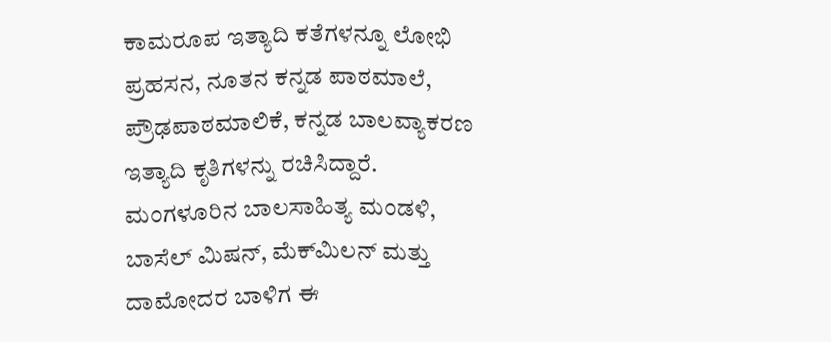ಕಾಮರೂಪ ಇತ್ಯಾದಿ ಕತೆಗಳನ್ನೂ ಲೋಭಿ ಪ್ರಹಸನ, ನೂತನ ಕನ್ನಡ ಪಾಠಮಾಲೆ, ಪ್ರೌಢಪಾಠಮಾಲಿಕೆ, ಕನ್ನಡ ಬಾಲವ್ಯಾಕರಣ ಇತ್ಯಾದಿ ಕೃತಿಗಳನ್ನು ರಚಿಸಿದ್ದಾರೆ. ಮಂಗಳೂರಿನ ಬಾಲಸಾಹಿತ್ಯ ಮಂಡಳಿ, ಬಾಸೆಲ್ ಮಿಷನ್, ಮೆಕ್‍ಮಿಲನ್ ಮತ್ತು ದಾಮೋದರ ಬಾಳಿಗ ಈ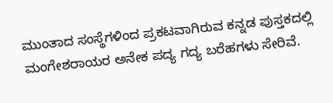ಮುಂತಾದ ಸಂಸ್ಥೆಗಳಿಂದ ಪ್ರಕಟವಾಗಿರುವ ಕನ್ನಡ ಪುಸ್ತಕದಲ್ಲಿ ಮಂಗೇಶರಾಯರ ಅನೇಕ ಪದ್ಯ ಗದ್ಯ ಬರೆಹಗಳು ಸೇರಿವೆ.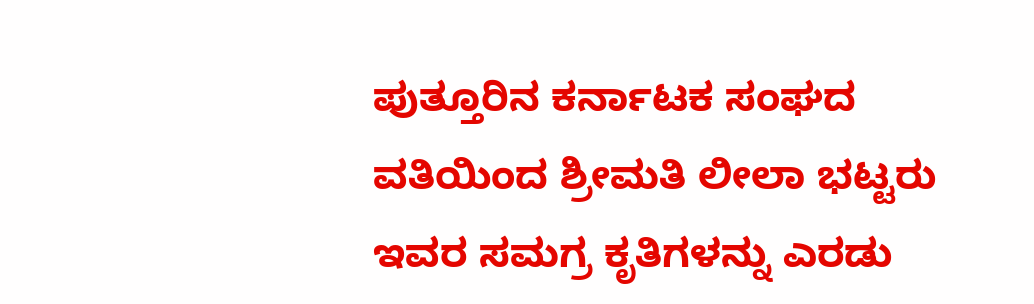ಪುತ್ತೂರಿನ ಕರ್ನಾಟಕ ಸಂಘದ ವತಿಯಿಂದ ಶ್ರೀಮತಿ ಲೀಲಾ ಭಟ್ಟರು ಇವರ ಸಮಗ್ರ ಕೃತಿಗಳನ್ನು ಎರಡು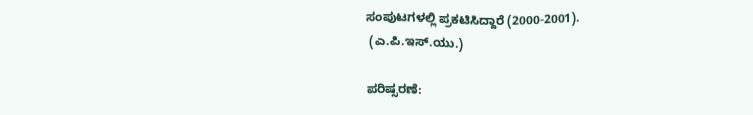ಸಂಪುಟಗಳಲ್ಲಿ ಪ್ರಕಟಿಸಿದ್ದಾರೆ (2000-2001).
 (ಎ.ಪಿ.ಇಸ್.ಯು.)

ಪರಿಷ್ಸರಣೆ: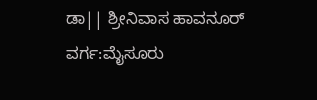ಡಾ|| ಶ್ರೀನಿವಾಸ ಹಾವನೂರ್
ವರ್ಗ:ಮೈಸೂರು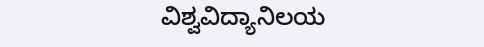ವಿಶ್ವವಿದ್ಯಾನಿಲಯ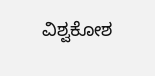ವಿಶ್ವಕೋಶ